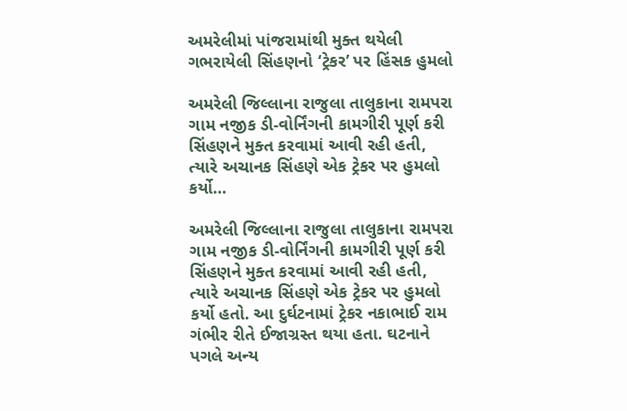અમરેલીમાં પાંજરામાંથી મુક્ત થયેલી ગભરાયેલી સિંહણનો ‘ટ્રેકર’ પર હિંસક હુમલો

અમરેલી જિલ્લાના રાજુલા તાલુકાના રામપરા ગામ નજીક ડી-વોર્નિંગની કામગીરી પૂર્ણ કરી સિંહણને મુક્ત કરવામાં આવી રહી હતી, ત્યારે અચાનક સિંહણે એક ટ્રેકર પર હુમલો કર્યો…

અમરેલી જિલ્લાના રાજુલા તાલુકાના રામપરા ગામ નજીક ડી-વોર્નિંગની કામગીરી પૂર્ણ કરી સિંહણને મુક્ત કરવામાં આવી રહી હતી, ત્યારે અચાનક સિંહણે એક ટ્રેકર પર હુમલો કર્યો હતો. આ દુર્ઘટનામાં ટ્રેકર નકાભાઈ રામ ગંભીર રીતે ઈજાગ્રસ્ત થયા હતા. ઘટનાને પગલે અન્ય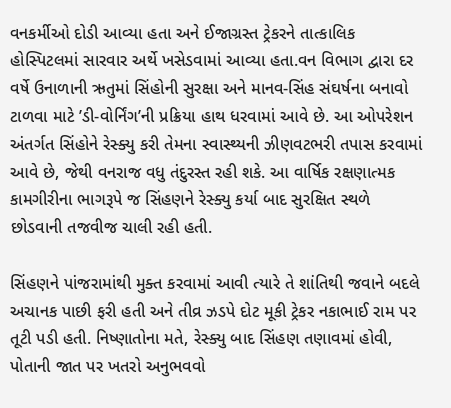વનકર્મીઓ દોડી આવ્યા હતા અને ઈજાગ્રસ્ત ટ્રેકરને તાત્કાલિક હોસ્પિટલમાં સારવાર અર્થે ખસેડવામાં આવ્યા હતા.વન વિભાગ દ્વારા દર વર્ષે ઉનાળાની ઋતુમાં સિંહોની સુરક્ષા અને માનવ-સિંહ સંઘર્ષના બનાવો ટાળવા માટે ’ડી-વોર્નિંગ’ની પ્રક્રિયા હાથ ધરવામાં આવે છે. આ ઓપરેશન અંતર્ગત સિંહોને રેસ્ક્યુ કરી તેમના સ્વાસ્થ્યની ઝીણવટભરી તપાસ કરવામાં આવે છે, જેથી વનરાજ વધુ તંદુરસ્ત રહી શકે. આ વાર્ષિક રક્ષણાત્મક કામગીરીના ભાગરૂપે જ સિંહણને રેસ્ક્યુ કર્યા બાદ સુરક્ષિત સ્થળે છોડવાની તજવીજ ચાલી રહી હતી.

સિંહણને પાંજરામાંથી મુક્ત કરવામાં આવી ત્યારે તે શાંતિથી જવાને બદલે અચાનક પાછી ફરી હતી અને તીવ્ર ઝડપે દોટ મૂકી ટ્રેકર નકાભાઈ રામ પર તૂટી પડી હતી. નિષ્ણાતોના મતે, રેસ્ક્યુ બાદ સિંહણ તણાવમાં હોવી, પોતાની જાત પર ખતરો અનુભવવો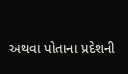અથવા પોતાના પ્રદેશની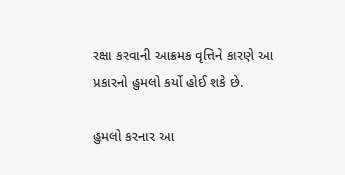રક્ષા કરવાની આક્રમક વૃત્તિને કારણે આ પ્રકારનો હુમલો કર્યો હોઈ શકે છે.

હુમલો કરનાર આ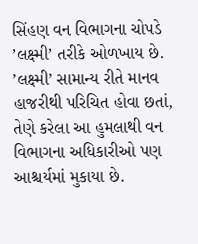સિંહણ વન વિભાગના ચોપડે ’લક્ષ્મી’ તરીકે ઓળખાય છે. ’લક્ષ્મી’ સામાન્ય રીતે માનવ હાજરીથી પરિચિત હોવા છતાં, તેણે કરેલા આ હુમલાથી વન વિભાગના અધિકારીઓ પણ આશ્ચર્યમાં મુકાયા છે.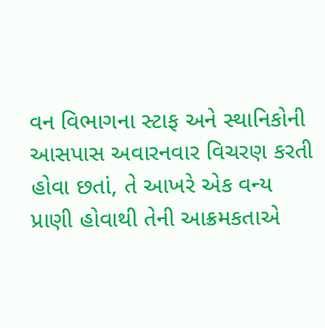વન વિભાગના સ્ટાફ અને સ્થાનિકોની આસપાસ અવારનવાર વિચરણ કરતી હોવા છતાં, તે આખરે એક વન્ય પ્રાણી હોવાથી તેની આક્રમકતાએ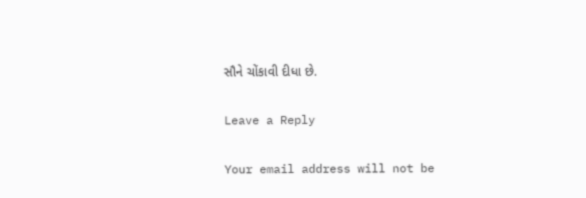સૌને ચોંકાવી દીધા છે.

Leave a Reply

Your email address will not be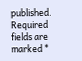published. Required fields are marked *